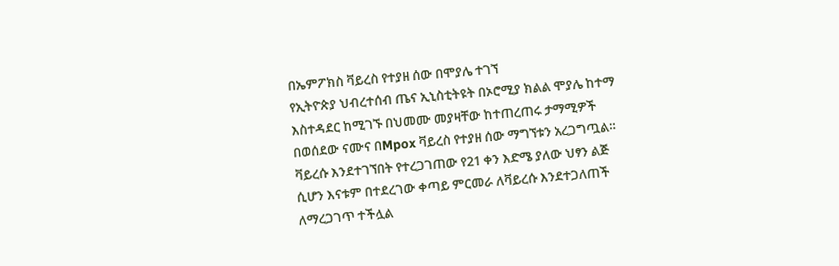በኤምፖክስ ቫይረስ የተያዘ ሰው በሞያሌ ተገኘ
የኢትዮጵያ ህብረተሰብ ጤና ኢኒስቲትዩት በኦሮሚያ ክልል ሞያሌ ከተማ እስተዳደር ከሚገኙ በህመሙ መያዛቸው ከተጠረጠሩ ታማሚዎች በወሰደው ናሙና በMpox ቫይረስ የተያዘ ሰው ማግኘቱን አረጋግጧል።
ቫይረሱ እንደተገኘበት የተረጋገጠው የ21 ቀን እድሜ ያለው ህፃን ልጅ ሲሆን እናቱም በተደረገው ቀጣይ ምርመራ ለቫይረሱ እንደተጋለጠች ለማረጋገጥ ተችሏል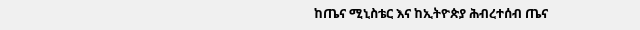ከጤና ሚኒስቴር እና ከኢትዮጵያ ሕብረተሰብ ጤና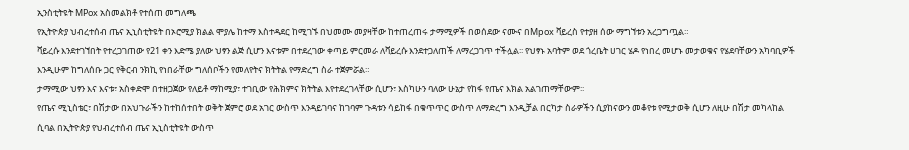ኢንስቲትዩት MPox አስመልክቶ የተሰጠ መግለጫ
የኢትዮጵያ ህብረተሰብ ጤና ኢኒስቲትዩት በኦሮሚያ ክልል ሞያሌ ከተማ እስተዳደር ከሚገኙ በህመሙ መያዛቸው ከተጠረጠሩ ታማሚዎች በወሰደው ናሙና በMpox ቫይረስ የተያዘ ሰው ማግኘቱን አረጋግጧል።
ቫይረሱ እንደተገኘበት የተረጋገጠው የ21 ቀን እድሜ ያለው ህፃን ልጅ ሲሆን እናቱም በተደረገው ቀጣይ ምርመራ ለቫይረሱ እንደተጋለጠች ለማረጋገጥ ተችሏል፡፡ የህፃኑ አባትም ወደ ጎረቤት ሀገር ሄዶ የነበረ መሆኑ መታወቁና የሄደባቸውን አካባቢዎች እንዲሁም ከግለሰቡ ጋር የቅርብ ንክኪ የነበራቸው ግለሰቦችን የመለየትና ክትትል የማድረግ ስራ ተጀምሯል።
ታማሚው ህፃን እና እናቱ፣ አስቀድሞ በተዘጋጀው የለይቶ ማከሚያ፣ ተገቢው የሕክምና ክትትል እየተደረገላቸው ሲሆን፣ እስካሁን ባለው ሁኔታ የከፋ የጤና እክል አልገጠማቸውም፡፡
የጤና ሚኒስቴር፣ በሽታው በአህጉራችን ከተከሰተበት ወቅት ጀምሮ ወደ አገር ውስጥ እንዳይገባና ከገባም ጉዳቱን ሳይከፋ በቁጥጥር ውስጥ ለማድረግ እንዲቻል በርካታ ስራዎችን ሲያከናውን መቆየቱ የሚታወቅ ሲሆን ለዚሁ በሽታ መካላከል ሲባል በኢትዮጵያ የህብረተሰብ ጤና ኢኒስቲትዩት ውስጥ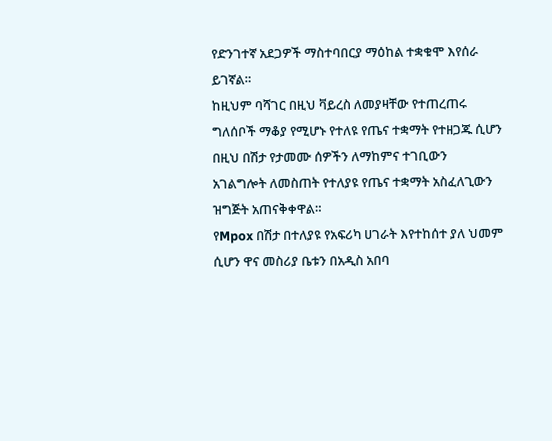የድንገተኛ አደጋዎች ማስተባበርያ ማዕከል ተቋቁሞ እየሰራ ይገኛል።
ከዚህም ባሻገር በዚህ ቫይረስ ለመያዛቸው የተጠረጠሩ ግለሰቦች ማቆያ የሚሆኑ የተለዩ የጤና ተቋማት የተዘጋጁ ሲሆን በዚህ በሽታ የታመሙ ሰዎችን ለማከምና ተገቢውን አገልግሎት ለመስጠት የተለያዩ የጤና ተቋማት አስፈለጊውን ዝግጅት አጠናቅቀዋል።
የMpox በሽታ በተለያዩ የአፍሪካ ሀገራት እየተከሰተ ያለ ህመም ሲሆን ዋና መስሪያ ቤቱን በአዲስ አበባ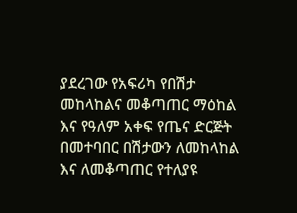ያደረገው የአፍሪካ የበሽታ መከላከልና መቆጣጠር ማዕከል እና የዓለም አቀፍ የጤና ድርጅት በመተባበር በሽታውን ለመከላከል እና ለመቆጣጠር የተለያዩ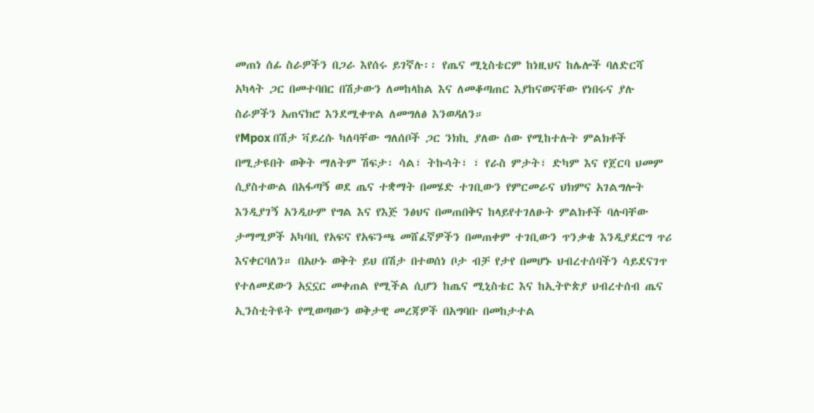መጠነ ሰፊ ስራዎችን በጋራ እየሰሩ ይገኛሉ፡፡ የጤና ሚኒስቴርም ከነዚህና ከሌሎች ባለድርሻ አካላት ጋር በመተባበር በሽታውን ለመከላከል እና ለመቆጣጠር እያከናወናቸው የነበሩና ያሉ ስራዎችን አጠናክሮ እንደሚቀጥል ለመግለፅ እንወዳለን።
የMpox በሽታ ቫይረሱ ካለባቸው ግለሰቦች ጋር ንክኪ ያለው ሰው የሚከተሉት ምልክቶች በሚታዩበት ወቅት ማለትም ሽፍታ፡ ሳል፣ ትኩሳት፣ ፣ የራስ ምታት፣ ድካም እና የጀርባ ህመም ሲያስተውል በአፋጣኝ ወደ ጤና ተቋማት በመሄድ ተገቢውን የምርመራና ህክምና አገልግሎት እንዲያገኝ አንዲሁም የግል እና የእጅ ንፅህና በመጠበቅና ከላይየተገለፁት ምልክቶች ባሉባቸው ታማሚዎች አካባቢ የአፍና የአፍንጫ መሸፈኛዎችን በመጠቀም ተገቢውን ጥንቃቄ እንዲያደርግ ጥሪ እናቀርባለን። በአሁኑ ወቅት ይህ በሽታ በተወሰነ ቦታ ብቻ የታየ በመሆኑ ህብረተሰባችን ሳይደናገጥ የተለመደውን አኗኗር መቀጠል የሚችል ሲሆን ከጤና ሚኒስቴር እና ከኢትዮጵያ ህብረተሰብ ጤና ኢንስቲትዩት የሚወጣውን ወቅታዊ መረጃዎች በአግባቡ በመከታተል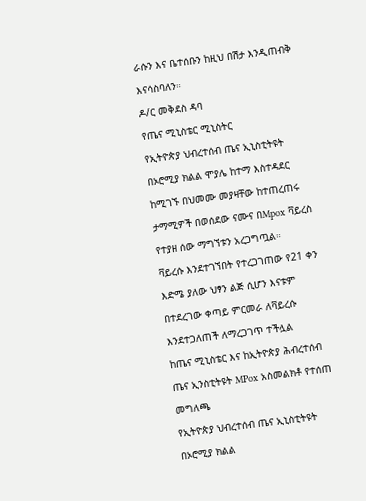ራሱን እና ቤተሰቡን ከዚህ በሽታ እንዲጠብቅ እናሳስባለን።
ዶ/ር መቅደስ ዳባ
የጤና ሚኒስቴር ሚኒስትር
የኢትዮጵያ ህብረተሰብ ጤና ኢኒስቲትዩት በኦሮሚያ ክልል ሞያሌ ከተማ እስተዳደር ከሚገኙ በህመሙ መያዛቸው ከተጠረጠሩ ታማሚዎች በወሰደው ናሙና በMpox ቫይረስ የተያዘ ሰው ማግኘቱን አረጋግጧል።
ቫይረሱ እንደተገኘበት የተረጋገጠው የ21 ቀን እድሜ ያለው ህፃን ልጅ ሲሆን እናቱም በተደረገው ቀጣይ ምርመራ ለቫይረሱ እንደተጋለጠች ለማረጋገጥ ተችሏል
ከጤና ሚኒስቴር እና ከኢትዮጵያ ሕብረተሰብ ጤና ኢንስቲትዩት MPox አስመልክቶ የተሰጠ መግለጫ
የኢትዮጵያ ህብረተሰብ ጤና ኢኒስቲትዩት በኦሮሚያ ክልል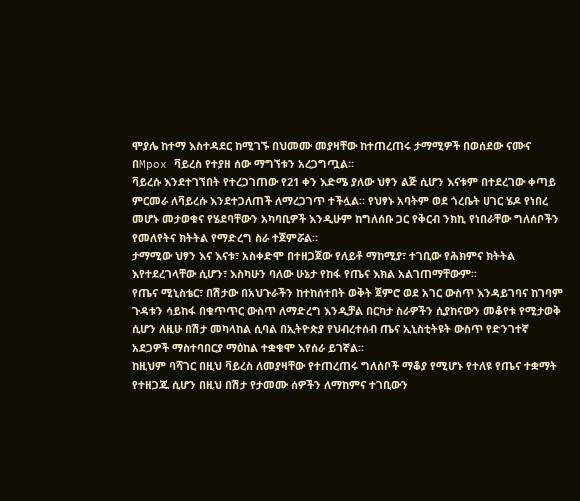ሞያሌ ከተማ እስተዳደር ከሚገኙ በህመሙ መያዛቸው ከተጠረጠሩ ታማሚዎች በወሰደው ናሙና በMpox ቫይረስ የተያዘ ሰው ማግኘቱን አረጋግጧል።
ቫይረሱ እንደተገኘበት የተረጋገጠው የ21 ቀን እድሜ ያለው ህፃን ልጅ ሲሆን እናቱም በተደረገው ቀጣይ ምርመራ ለቫይረሱ እንደተጋለጠች ለማረጋገጥ ተችሏል፡፡ የህፃኑ አባትም ወደ ጎረቤት ሀገር ሄዶ የነበረ መሆኑ መታወቁና የሄደባቸውን አካባቢዎች እንዲሁም ከግለሰቡ ጋር የቅርብ ንክኪ የነበራቸው ግለሰቦችን የመለየትና ክትትል የማድረግ ስራ ተጀምሯል።
ታማሚው ህፃን እና እናቱ፣ አስቀድሞ በተዘጋጀው የለይቶ ማከሚያ፣ ተገቢው የሕክምና ክትትል እየተደረገላቸው ሲሆን፣ እስካሁን ባለው ሁኔታ የከፋ የጤና እክል አልገጠማቸውም፡፡
የጤና ሚኒስቴር፣ በሽታው በአህጉራችን ከተከሰተበት ወቅት ጀምሮ ወደ አገር ውስጥ እንዳይገባና ከገባም ጉዳቱን ሳይከፋ በቁጥጥር ውስጥ ለማድረግ እንዲቻል በርካታ ስራዎችን ሲያከናውን መቆየቱ የሚታወቅ ሲሆን ለዚሁ በሽታ መካላከል ሲባል በኢትዮጵያ የህብረተሰብ ጤና ኢኒስቲትዩት ውስጥ የድንገተኛ አደጋዎች ማስተባበርያ ማዕከል ተቋቁሞ እየሰራ ይገኛል።
ከዚህም ባሻገር በዚህ ቫይረስ ለመያዛቸው የተጠረጠሩ ግለሰቦች ማቆያ የሚሆኑ የተለዩ የጤና ተቋማት የተዘጋጁ ሲሆን በዚህ በሽታ የታመሙ ሰዎችን ለማከምና ተገቢውን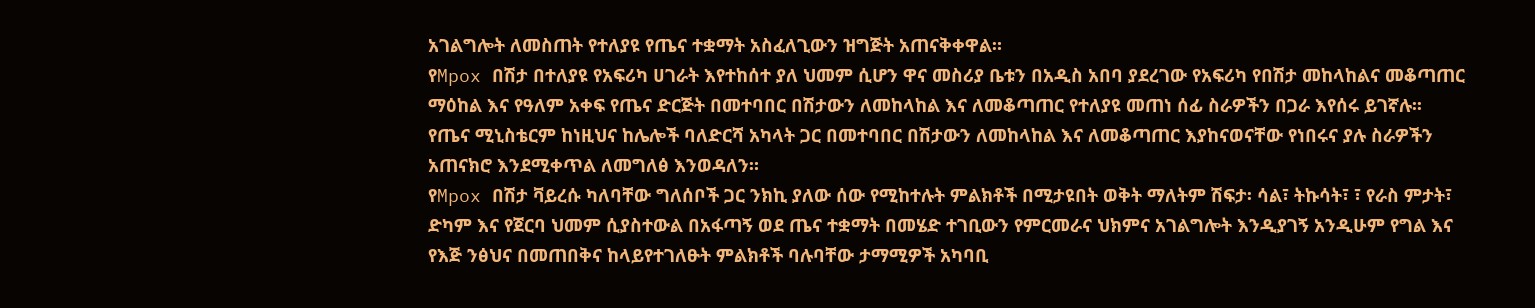አገልግሎት ለመስጠት የተለያዩ የጤና ተቋማት አስፈለጊውን ዝግጅት አጠናቅቀዋል።
የMpox በሽታ በተለያዩ የአፍሪካ ሀገራት እየተከሰተ ያለ ህመም ሲሆን ዋና መስሪያ ቤቱን በአዲስ አበባ ያደረገው የአፍሪካ የበሽታ መከላከልና መቆጣጠር ማዕከል እና የዓለም አቀፍ የጤና ድርጅት በመተባበር በሽታውን ለመከላከል እና ለመቆጣጠር የተለያዩ መጠነ ሰፊ ስራዎችን በጋራ እየሰሩ ይገኛሉ፡፡ የጤና ሚኒስቴርም ከነዚህና ከሌሎች ባለድርሻ አካላት ጋር በመተባበር በሽታውን ለመከላከል እና ለመቆጣጠር እያከናወናቸው የነበሩና ያሉ ስራዎችን አጠናክሮ እንደሚቀጥል ለመግለፅ እንወዳለን።
የMpox በሽታ ቫይረሱ ካለባቸው ግለሰቦች ጋር ንክኪ ያለው ሰው የሚከተሉት ምልክቶች በሚታዩበት ወቅት ማለትም ሽፍታ፡ ሳል፣ ትኩሳት፣ ፣ የራስ ምታት፣ ድካም እና የጀርባ ህመም ሲያስተውል በአፋጣኝ ወደ ጤና ተቋማት በመሄድ ተገቢውን የምርመራና ህክምና አገልግሎት እንዲያገኝ አንዲሁም የግል እና የእጅ ንፅህና በመጠበቅና ከላይየተገለፁት ምልክቶች ባሉባቸው ታማሚዎች አካባቢ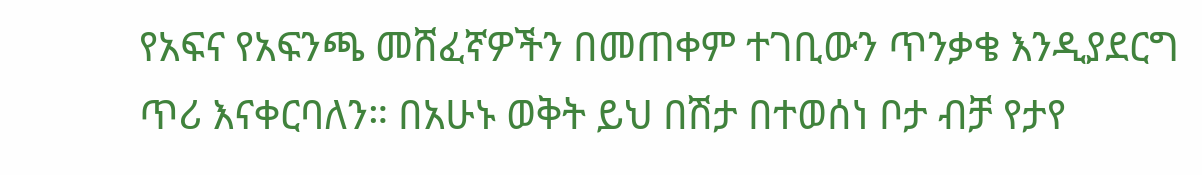የአፍና የአፍንጫ መሸፈኛዎችን በመጠቀም ተገቢውን ጥንቃቄ እንዲያደርግ ጥሪ እናቀርባለን። በአሁኑ ወቅት ይህ በሽታ በተወሰነ ቦታ ብቻ የታየ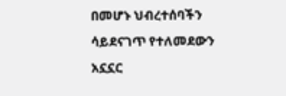በመሆኑ ህብረተሰባችን ሳይደናገጥ የተለመደውን አኗኗር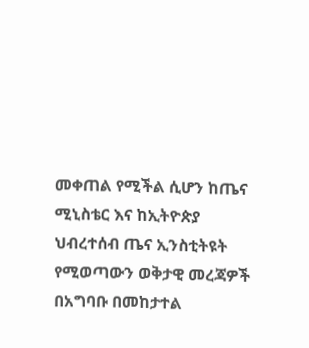መቀጠል የሚችል ሲሆን ከጤና ሚኒስቴር እና ከኢትዮጵያ ህብረተሰብ ጤና ኢንስቲትዩት የሚወጣውን ወቅታዊ መረጃዎች በአግባቡ በመከታተል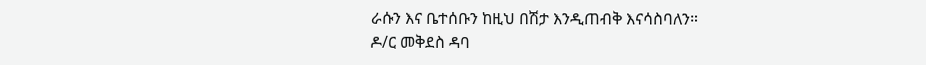ራሱን እና ቤተሰቡን ከዚህ በሽታ እንዲጠብቅ እናሳስባለን።
ዶ/ር መቅደስ ዳባ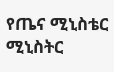የጤና ሚኒስቴር ሚኒስትር